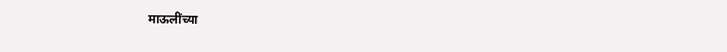माऊलींच्या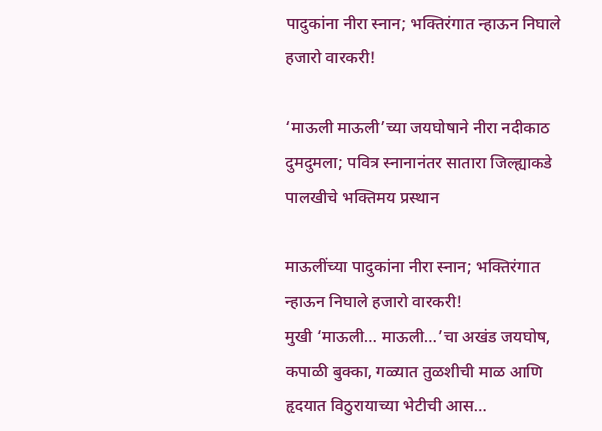पादुकांना नीरा स्नान; भक्तिरंगात न्हाऊन निघाले हजारो वारकरी!

‘माऊली माऊली’च्या जयघोषाने नीरा नदीकाठ दुमदुमला; पवित्र स्नानानंतर सातारा जिल्ह्याकडे पालखीचे भक्तिमय प्रस्थान

माऊलींच्या पादुकांना नीरा स्नान; भक्तिरंगात न्हाऊन निघाले हजारो वारकरी!
मुखी ‘माऊली… माऊली…’चा अखंड जयघोष, कपाळी बुक्का, गळ्यात तुळशीची माळ आणि हृदयात विठुरायाच्या भेटीची आस…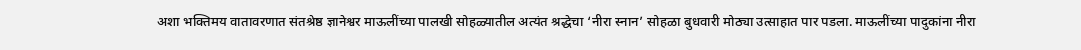अशा भक्तिमय वातावरणात संतश्रेष्ठ ज्ञानेश्वर माऊलींच्या पालखी सोहळ्यातील अत्यंत श्रद्धेचा ‘नीरा स्नान’ सोहळा बुधवारी मोठ्या उत्साहात पार पडला. माऊलींच्या पादुकांना नीरा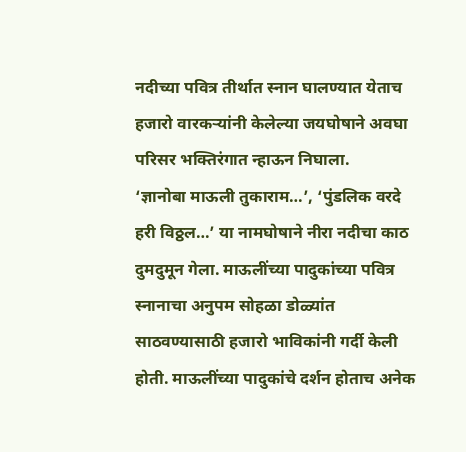नदीच्या पवित्र तीर्थात स्नान घालण्यात येताच हजारो वारकऱ्यांनी केलेल्या जयघोषाने अवघा परिसर भक्तिरंगात न्हाऊन निघाला.
‘ज्ञानोबा माऊली तुकाराम…’, ‘पुंडलिक वरदे हरी विठ्ठल…’ या नामघोषाने नीरा नदीचा काठ दुमदुमून गेला. माऊलींच्या पादुकांच्या पवित्र स्नानाचा अनुपम सोहळा डोळ्यांत साठवण्यासाठी हजारो भाविकांनी गर्दी केली होती. माऊलींच्या पादुकांचे दर्शन होताच अनेक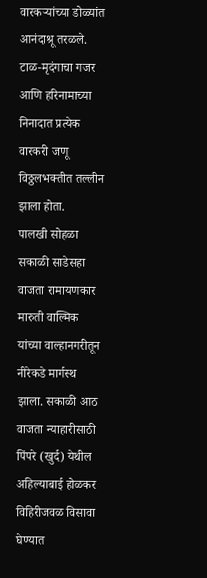वारकऱ्यांच्या डोळ्यांत आनंदाश्रू तरळले. टाळ-मृदंगाचा गजर आणि हरिनामाच्या निनादात प्रत्येक वारकरी जणू विठ्ठलभक्तीत तल्लीन झाला होता.
पालखी सोहळा सकाळी साडेसहा वाजता रामायणकार मारुती वाल्मिक यांच्या वाल्हानगरीतून नीरेकडे मार्गस्थ झाला. सकाळी आठ वाजता न्याहारीसाठी पिंपरे (खुर्द) येथील अहिल्याबाई होळकर विहिरीजवळ विसावा घेण्यात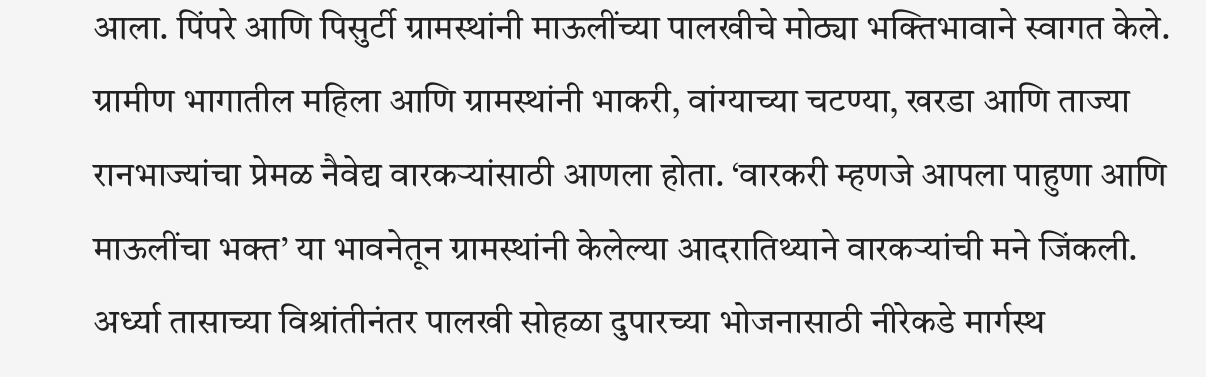आला. पिंपरे आणि पिसुर्टी ग्रामस्थांनी माऊलींच्या पालखीचे मोठ्या भक्तिभावाने स्वागत केले. ग्रामीण भागातील महिला आणि ग्रामस्थांनी भाकरी, वांग्याच्या चटण्या, खरडा आणि ताज्या रानभाज्यांचा प्रेमळ नैवेद्य वारकऱ्यांसाठी आणला होता. ‘वारकरी म्हणजे आपला पाहुणा आणि माऊलींचा भक्त’ या भावनेतून ग्रामस्थांनी केलेल्या आदरातिथ्याने वारकऱ्यांची मने जिंकली.
अर्ध्या तासाच्या विश्रांतीनंतर पालखी सोहळा दुपारच्या भोजनासाठी नीरेकडे मार्गस्थ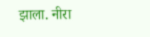झाला. नीरा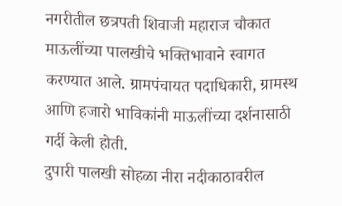नगरीतील छत्रपती शिवाजी महाराज चौकात माऊलींच्या पालखीचे भक्तिभावाने स्वागत करण्यात आले. ग्रामपंचायत पदाधिकारी, ग्रामस्थ आणि हजारो भाविकांनी माऊलींच्या दर्शनासाठी गर्दी केली होती.
दुपारी पालखी सोहळा नीरा नदीकाठावरील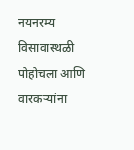नयनरम्य विसावास्थळी पोहोचला आणि वारकऱ्यांना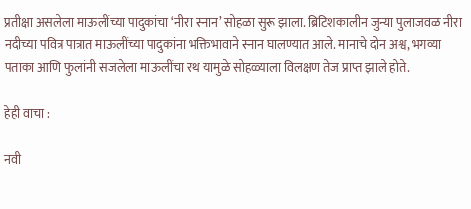प्रतीक्षा असलेला माऊलींच्या पादुकांचा ‘नीरा स्नान’ सोहळा सुरू झाला. ब्रिटिशकालीन जुन्या पुलाजवळ नीरा नदीच्या पवित्र पात्रात माऊलींच्या पादुकांना भक्तिभावाने स्नान घालण्यात आले. मानाचे दोन अश्व, भगव्या पताका आणि फुलांनी सजलेला माऊलींचा रथ यामुळे सोहळ्याला विलक्षण तेज प्राप्त झाले होते.

हेही वाचा :

नवी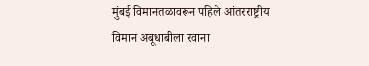मुंबई विमानतळावरून पहिले आंतरराष्ट्रीय विमान अबूधाबीला रवाना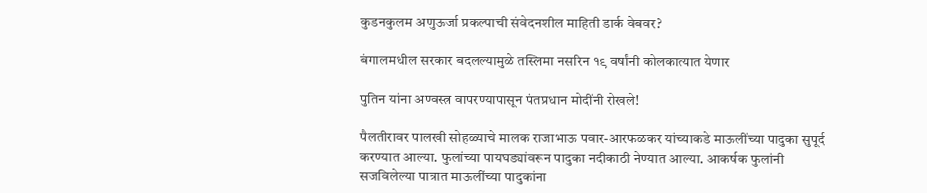कुडनकुलम अणुऊर्जा प्रकल्पाची संवेदनशील माहिती डार्क वेबवर?

बंगालमधील सरकार बदलल्यामुळे तस्लिमा नसरिन १९ वर्षांनी कोलकात्यात येणार

पुतिन यांना अण्वस्त्र वापरण्यापासून पंतप्रधान मोदींनी रोखले!

पैलतीरावर पालखी सोहळ्याचे मालक राजाभाऊ पवार-आरफळकर यांच्याकडे माऊलींच्या पादुका सुपूर्द करण्यात आल्या. फुलांच्या पायघड्यांवरून पादुका नदीकाठी नेण्यात आल्या. आकर्षक फुलांनी सजविलेल्या पात्रात माऊलींच्या पादुकांना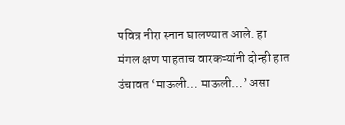पवित्र नीरा स्नान घालण्यात आले. हा मंगल क्षण पाहताच वारकऱ्यांनी दोन्ही हात उंचावत ‘माऊली… माऊली…’ असा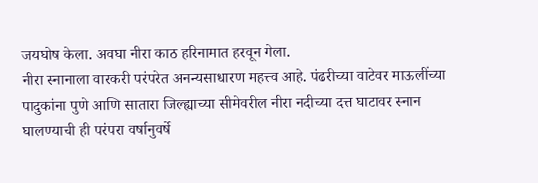जयघोष केला. अवघा नीरा काठ हरिनामात हरवून गेला.
नीरा स्नानाला वारकरी परंपरेत अनन्यसाधारण महत्त्व आहे. पंढरीच्या वाटेवर माऊलींच्या पादुकांना पुणे आणि सातारा जिल्ह्याच्या सीमेवरील नीरा नदीच्या दत्त घाटावर स्नान घालण्याची ही परंपरा वर्षानुवर्षे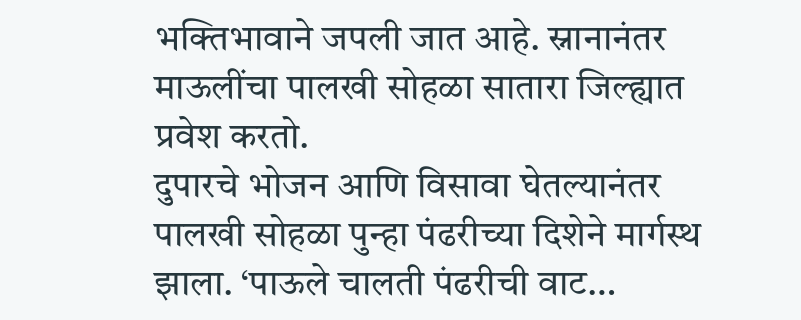भक्तिभावाने जपली जात आहे. स्नानानंतर माऊलींचा पालखी सोहळा सातारा जिल्ह्यात प्रवेश करतो.
दुपारचे भोजन आणि विसावा घेतल्यानंतर पालखी सोहळा पुन्हा पंढरीच्या दिशेने मार्गस्थ झाला. ‘पाऊले चालती पंढरीची वाट…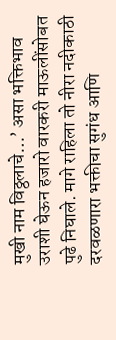मुखी नाम विठ्ठलाचे…’ असा भक्तिभाव उराशी घेऊन हजारो वारकरी माऊलींसोबत पुढे निघाले. मागे राहिला तो नीरा नदीकाठी दरवळणारा भक्तीचा सुगंध आणि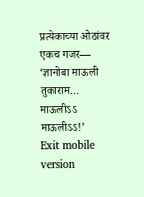प्रत्येकाच्या ओठांवर एकच गजर—
‘ज्ञानोबा माऊली तुकाराम… माऊलीऽऽ माऊलीऽऽ!’
Exit mobile version